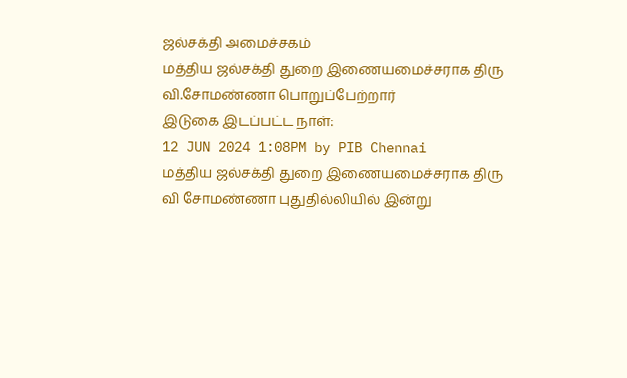ஜல்சக்தி அமைச்சகம்
மத்திய ஜல்சக்தி துறை இணையமைச்சராக திரு வி.சோமண்ணா பொறுப்பேற்றார்
இடுகை இடப்பட்ட நாள்:
12 JUN 2024 1:08PM by PIB Chennai
மத்திய ஜல்சக்தி துறை இணையமைச்சராக திரு வி சோமண்ணா புதுதில்லியில் இன்று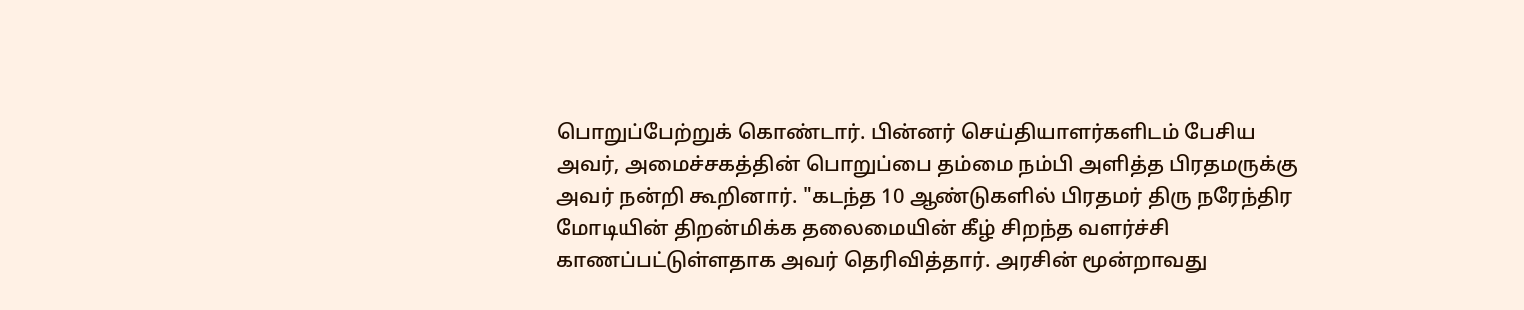பொறுப்பேற்றுக் கொண்டார். பின்னர் செய்தியாளர்களிடம் பேசிய அவர், அமைச்சகத்தின் பொறுப்பை தம்மை நம்பி அளித்த பிரதமருக்கு அவர் நன்றி கூறினார். "கடந்த 10 ஆண்டுகளில் பிரதமர் திரு நரேந்திர மோடியின் திறன்மிக்க தலைமையின் கீழ் சிறந்த வளர்ச்சி காணப்பட்டுள்ளதாக அவர் தெரிவித்தார். அரசின் மூன்றாவது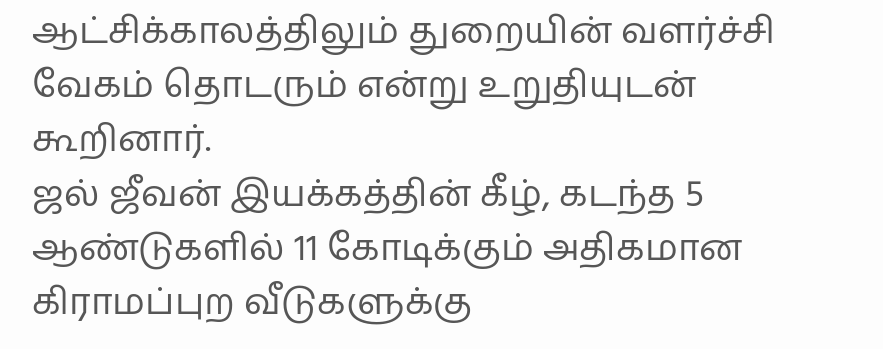ஆட்சிக்காலத்திலும் துறையின் வளர்ச்சி வேகம் தொடரும் என்று உறுதியுடன் கூறினார்.
ஜல் ஜீவன் இயக்கத்தின் கீழ், கடந்த 5 ஆண்டுகளில் 11 கோடிக்கும் அதிகமான கிராமப்புற வீடுகளுக்கு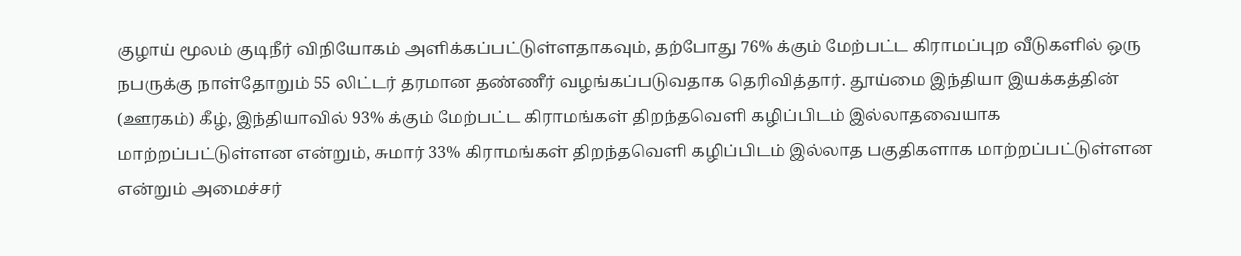குழாய் மூலம் குடிநீர் விநியோகம் அளிக்கப்பட்டுள்ளதாகவும், தற்போது 76% க்கும் மேற்பட்ட கிராமப்புற வீடுகளில் ஒரு நபருக்கு நாள்தோறும் 55 லிட்டர் தரமான தண்ணீர் வழங்கப்படுவதாக தெரிவித்தார். தூய்மை இந்தியா இயக்கத்தின் (ஊரகம்) கீழ், இந்தியாவில் 93% க்கும் மேற்பட்ட கிராமங்கள் திறந்தவெளி கழிப்பிடம் இல்லாதவையாக மாற்றப்பட்டுள்ளன என்றும், சுமார் 33% கிராமங்கள் திறந்தவெளி கழிப்பிடம் இல்லாத பகுதிகளாக மாற்றப்பட்டுள்ளன என்றும் அமைச்சர்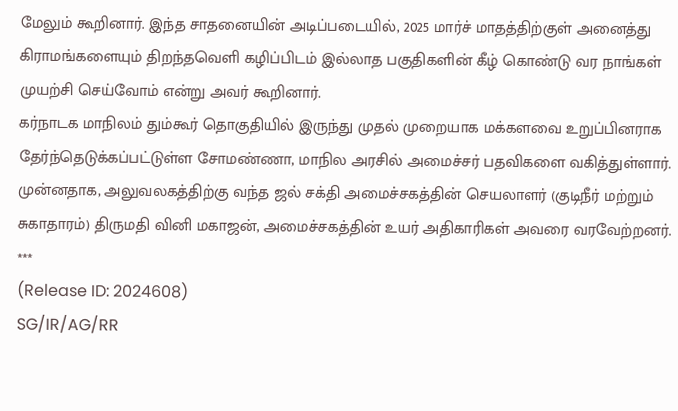மேலும் கூறினார். இந்த சாதனையின் அடிப்படையில், 2025 மார்ச் மாதத்திற்குள் அனைத்து கிராமங்களையும் திறந்தவெளி கழிப்பிடம் இல்லாத பகுதிகளின் கீழ் கொண்டு வர நாங்கள் முயற்சி செய்வோம் என்று அவர் கூறினார்.
கர்நாடக மாநிலம் தும்கூர் தொகுதியில் இருந்து முதல் முறையாக மக்களவை உறுப்பினராக தேர்ந்தெடுக்கப்பட்டுள்ள சோமண்ணா, மாநில அரசில் அமைச்சர் பதவிகளை வகித்துள்ளார். முன்னதாக, அலுவலகத்திற்கு வந்த ஜல் சக்தி அமைச்சகத்தின் செயலாளர் (குடிநீர் மற்றும் சுகாதாரம்) திருமதி வினி மகாஜன், அமைச்சகத்தின் உயர் அதிகாரிகள் அவரை வரவேற்றனர்.
***
(Release ID: 2024608)
SG/IR/AG/RR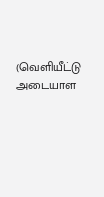(வெளியீட்டு அடையாள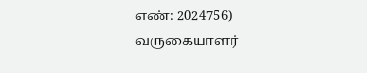எண்: 2024756)
வருகையாளர்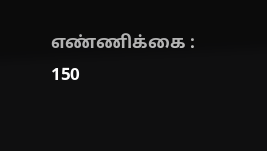எண்ணிக்கை : 150